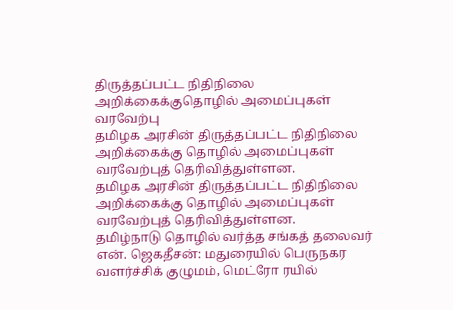திருத்தப்பட்ட நிதிநிலை அறிக்கைக்குதொழில் அமைப்புகள் வரவேற்பு
தமிழக அரசின் திருத்தப்பட்ட நிதிநிலை அறிக்கைக்கு தொழில் அமைப்புகள் வரவேற்புத் தெரிவித்துள்ளன.
தமிழக அரசின் திருத்தப்பட்ட நிதிநிலை அறிக்கைக்கு தொழில் அமைப்புகள் வரவேற்புத் தெரிவித்துள்ளன.
தமிழ்நாடு தொழில் வர்த்த சங்கத் தலைவர் என். ஜெகதீசன்: மதுரையில் பெருநகர வளர்ச்சிக் குழுமம், மெட்ரோ ரயில்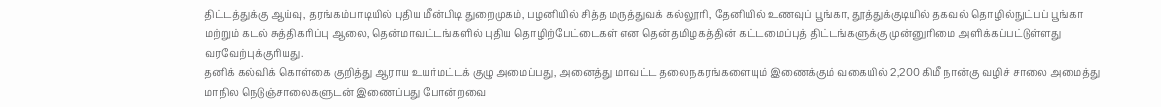திட்டத்துக்கு ஆய்வு, தரங்கம்பாடியில் புதிய மீன்பிடி துறைமுகம், பழனியில் சித்த மருத்துவக் கல்லூரி, தேனியில் உணவுப் பூங்கா, தூத்துக்குடியில் தகவல் தொழில்நுட்பப் பூங்கா மற்றும் கடல் சுத்திகரிப்பு ஆலை, தென்மாவட்டங்களில் புதிய தொழிற்பேட்டைகள் என தென்தமிழகத்தின் கட்டமைப்புத் திட்டங்களுக்கு முன்னுரிமை அளிக்கப்பட்டுள்ளது வரவேற்புக்குரியது.
தனிக் கல்விக் கொள்கை குறித்து ஆராய உயர்மட்டக் குழு அமைப்பது, அனைத்து மாவட்ட தலைநகரங்களையும் இணைக்கும் வகையில் 2,200 கிமீ நான்கு வழிச் சாலை அமைத்து மாநில நெடுஞ்சாலைகளுடன் இணைப்பது போன்றவை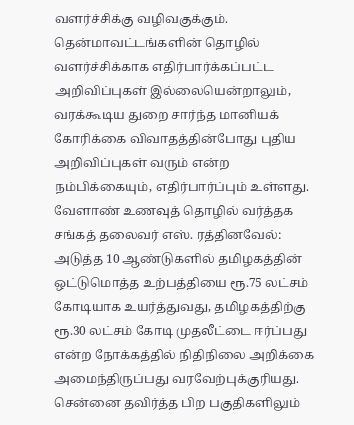வளர்ச்சிக்கு வழிவகுக்கும். தென்மாவட்டங்களின் தொழில் வளர்ச்சிக்காக எதிர்பார்க்கப்பட்ட அறிவிப்புகள் இல்லையென்றாலும், வரக்கூடிய துறை சார்ந்த மானியக் கோரிக்கை விவாதத்தின்போது புதிய அறிவிப்புகள் வரும் என்ற நம்பிக்கையும், எதிர்பார்ப்பும் உள்ளது.
வேளாண் உணவுத் தொழில் வர்த்தக சங்கத் தலைவர் எஸ். ரத்தினவேல்: அடுத்த 10 ஆண்டுகளில் தமிழகத்தின் ஒட்டுமொத்த உற்பத்தியை ரூ.75 லட்சம் கோடியாக உயர்த்துவது, தமிழகத்திற்கு ரூ.30 லட்சம் கோடி முதலீட்டை ஈர்ப்பது என்ற நோக்கத்தில் நிதிநிலை அறிக்கை அமைந்திருப்பது வரவேற்புக்குரியது.
சென்னை தவிர்த்த பிற பகுதிகளிலும்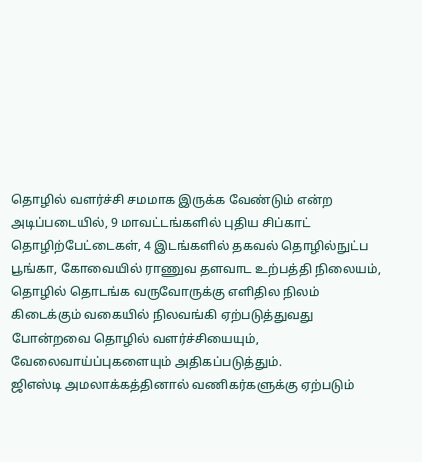தொழில் வளர்ச்சி சமமாக இருக்க வேண்டும் என்ற அடிப்படையில், 9 மாவட்டங்களில் புதிய சிப்காட் தொழிற்பேட்டைகள், 4 இடங்களில் தகவல் தொழில்நுட்ப பூங்கா, கோவையில் ராணுவ தளவாட உற்பத்தி நிலையம், தொழில் தொடங்க வருவோருக்கு எளிதில நிலம் கிடைக்கும் வகையில் நிலவங்கி ஏற்படுத்துவது போன்றவை தொழில் வளர்ச்சியையும், வேலைவாய்ப்புகளையும் அதிகப்படுத்தும்.
ஜிஎஸ்டி அமலாக்கத்தினால் வணிகர்களுக்கு ஏற்படும்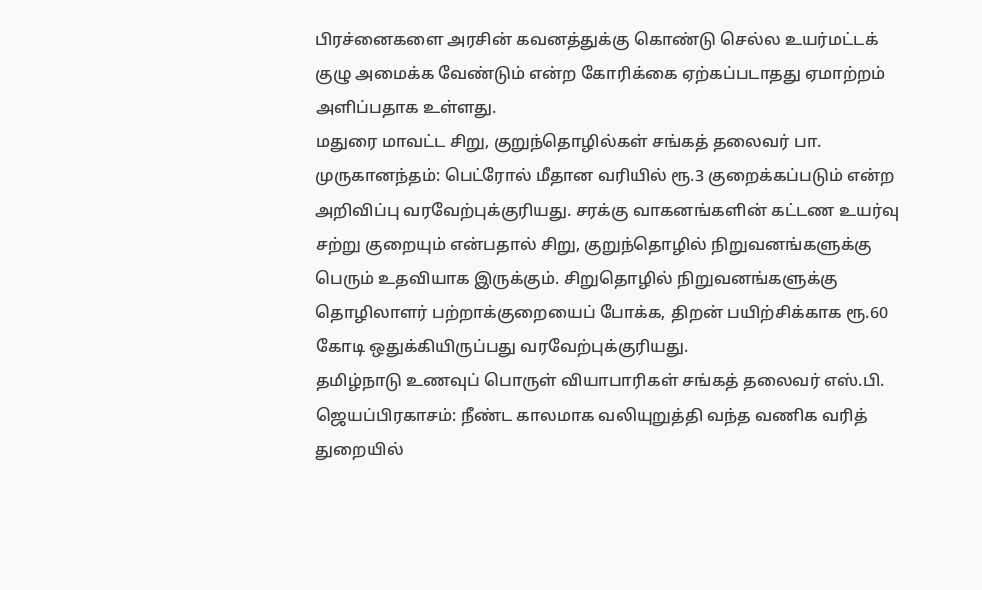பிரச்னைகளை அரசின் கவனத்துக்கு கொண்டு செல்ல உயர்மட்டக் குழு அமைக்க வேண்டும் என்ற கோரிக்கை ஏற்கப்படாதது ஏமாற்றம் அளிப்பதாக உள்ளது.
மதுரை மாவட்ட சிறு, குறுந்தொழில்கள் சங்கத் தலைவர் பா. முருகானந்தம்: பெட்ரோல் மீதான வரியில் ரூ.3 குறைக்கப்படும் என்ற அறிவிப்பு வரவேற்புக்குரியது. சரக்கு வாகனங்களின் கட்டண உயர்வு சற்று குறையும் என்பதால் சிறு, குறுந்தொழில் நிறுவனங்களுக்கு பெரும் உதவியாக இருக்கும். சிறுதொழில் நிறுவனங்களுக்கு தொழிலாளர் பற்றாக்குறையைப் போக்க, திறன் பயிற்சிக்காக ரூ.60 கோடி ஒதுக்கியிருப்பது வரவேற்புக்குரியது.
தமிழ்நாடு உணவுப் பொருள் வியாபாரிகள் சங்கத் தலைவர் எஸ்.பி. ஜெயப்பிரகாசம்: நீண்ட காலமாக வலியுறுத்தி வந்த வணிக வரித் துறையில்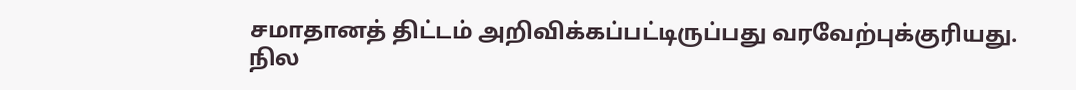சமாதானத் திட்டம் அறிவிக்கப்பட்டிருப்பது வரவேற்புக்குரியது. நில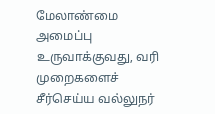மேலாண்மை அமைப்பு உருவாக்குவது, வரி முறைகளைச் சீர்செய்ய வல்லுநர்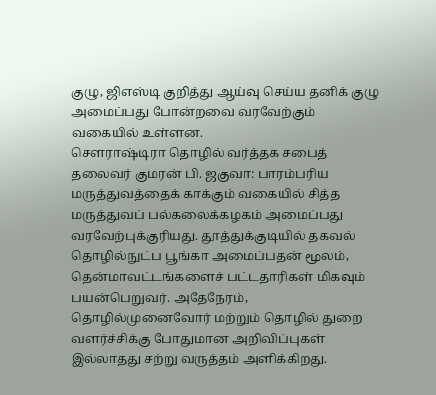குழு, ஜிஎஸ்டி குறித்து ஆய்வு செய்ய தனிக் குழு அமைப்பது போன்றவை வரவேற்கும் வகையில் உள்ளன.
சௌராஷ்டிரா தொழில் வர்த்தக சபைத் தலைவர் குமரன் பி. ஜகுவா: பாரம்பரிய மருத்துவத்தைக் காக்கும் வகையில் சித்த மருத்துவப் பல்கலைக்கழகம் அமைப்பது வரவேற்புக்குரியது. தூத்துக்குடியில் தகவல் தொழில்நுட்ப பூங்கா அமைப்பதன் மூலம், தென்மாவட்டங்களைச் பட்டதாரிகள் மிகவும் பயன்பெறுவர். அதேநேரம், தொழில்முனைவோர் மற்றும் தொழில் துறை வளர்ச்சிக்கு போதுமான அறிவிப்புகள் இல்லாதது சற்று வருத்தம் அளிக்கிறது.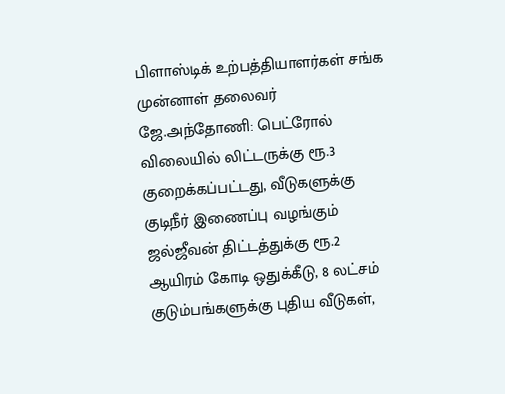பிளாஸ்டிக் உற்பத்தியாளர்கள் சங்க முன்னாள் தலைவர் ஜே.அந்தோணி: பெட்ரோல் விலையில் லிட்டருக்கு ரூ.3 குறைக்கப்பட்டது, வீடுகளுக்கு குடிநீர் இணைப்பு வழங்கும் ஜல்ஜீவன் திட்டத்துக்கு ரூ.2 ஆயிரம் கோடி ஒதுக்கீடு, 8 லட்சம் குடும்பங்களுக்கு புதிய வீடுகள்,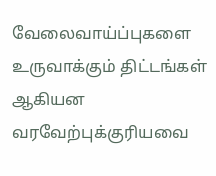வேலைவாய்ப்புகளை உருவாக்கும் திட்டங்கள் ஆகியன வரவேற்புக்குரியவை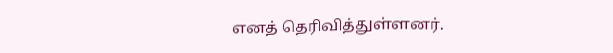எனத் தெரிவித்துள்ளனர்.